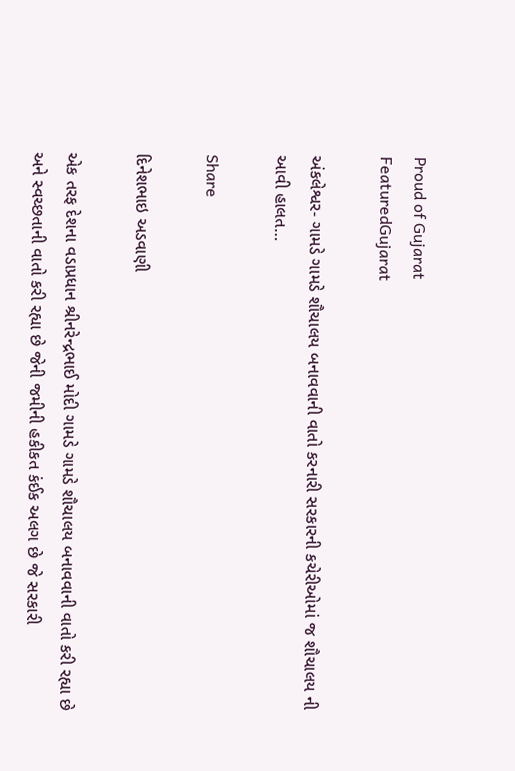Proud of Gujarat
FeaturedGujarat

અંકલેશ્વર- ગામડે ગામડે શૌચાલય બનાવવાની વાતો કરનારી સરકારની કચેરીઓમાં જ શૌચાલય ની આવી હાલત…

Share

દિનેશભાઇ અડવાણી

એક તરફ દેશના વડાપ્રધાન શ્રીનરેન્દ્રભાઈ મોદી ગામડે ગામડે શૌચાલય બનાવવાની વાતો કરી રહ્યા છે અને સ્વચ્છતાની વાતો કરી રહ્યા છે જેની જમીની હકીકત કંઈક અલગ છે જે સરકારી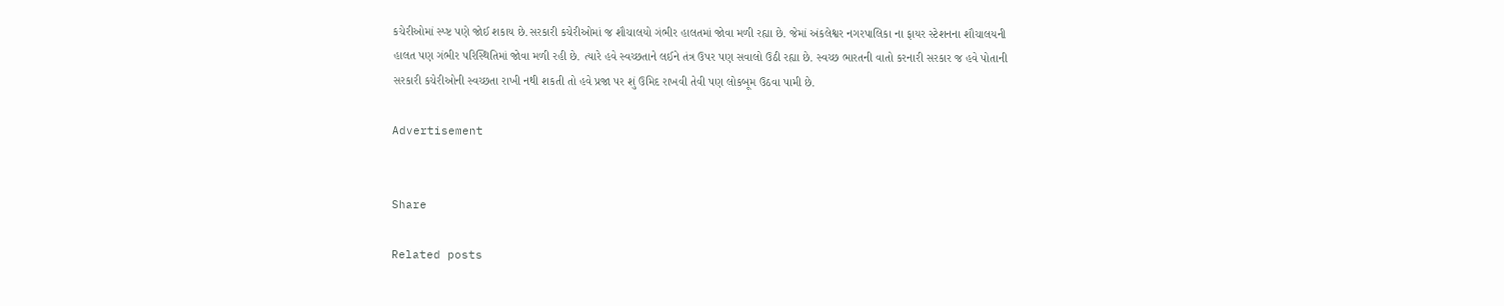કચેરીઓમાં સ્પ્ષ્ટ પણે જોઈ શકાય છે.સરકારી કચેરીઓમાં જ શૌચાલયો ગંભીર હાલતમાં જોવા મળી રહ્યા છે. જેમાં અંકલેશ્વર નગરપાલિકા ના ફાયર સ્ટેશનના શૌચાલયની હાલત પણ ગંભીર પરિસ્થિતિમાં જોવા મળી રહી છે. ત્યારે હવે સ્વચ્છતાને લઈને તંત્ર ઉપર પણ સવાલો ઉઠી રહ્યા છે. સ્વચ્છ ભારતની વાતો કરનારી સરકાર જ હવે પોતાની સરકારી કચેરીઓની સ્વચ્છતા રાખી નથી શકતી તો હવે પ્રજા પર શું ઉમિદ રાખવી તેવી પણ લોકબૂમ ઉઠવા પામી છે.

Advertisement


Share

Related posts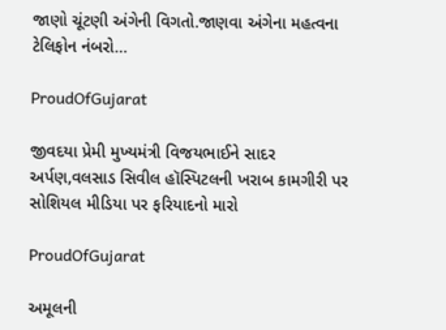જાણો ચૂંટણી અંગેની વિગતો.જાણવા અંગેના મહત્વના ટેલિફોન નંબરો…

ProudOfGujarat

જીવદયા પ્રેમી મુખ્યમંત્રી વિજયભાઈને સાદર અર્પણ,વલસાડ સિવીલ હૉસ્પિટલની ખરાબ કામગીરી પર સોશિયલ મીડિયા પર ફરિયાદનો મારો

ProudOfGujarat

અમૂલની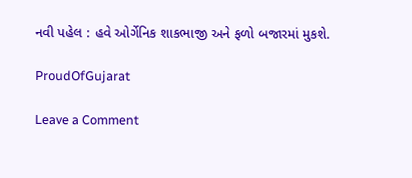નવી પહેલ : હવે ઓર્ગેનિક શાકભાજી અને ફળો બજારમાં મુકશે.

ProudOfGujarat

Leave a Comment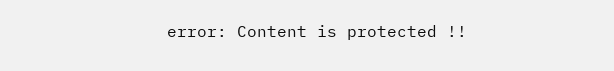error: Content is protected !!